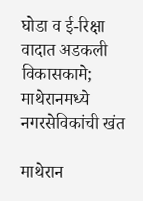घोडा व ई-रिक्षा वादात अडकली विकासकामे; माथेरानमध्ये नगरसेविकांची खंत

माथेरान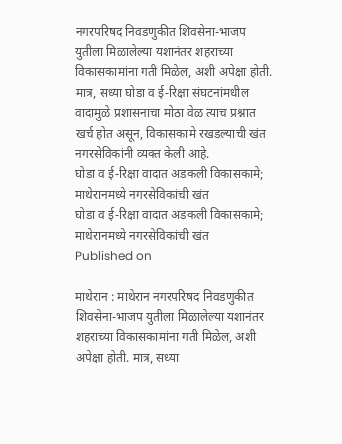नगरपरिषद निवडणुकीत शिवसेना-भाजप युतीला मिळालेल्या यशानंतर शहराच्या विकासकामांना गती मिळेल, अशी अपेक्षा होती. मात्र, सध्या घोडा व ई-रिक्षा संघटनांमधील वादामुळे प्रशासनाचा मोठा वेळ त्याच प्रश्नात खर्च होत असून, विकासकामे रखडल्याची खंत नगरसेविकांनी व्यक्त केली आहे.
घोडा व ई-रिक्षा वादात अडकली विकासकामे; माथेरानमध्ये नगरसेविकांची खंत
घोडा व ई-रिक्षा वादात अडकली विकासकामे; माथेरानमध्ये नगरसेविकांची खंत
Published on

माथेरान : माथेरान नगरपरिषद निवडणुकीत शिवसेना-भाजप युतीला मिळालेल्या यशानंतर शहराच्या विकासकामांना गती मिळेल, अशी अपेक्षा होती. मात्र, सध्या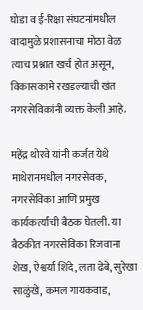घोडा व ई-रिक्षा संघटनांमधील वादामुळे प्रशासनाचा मोठा वेळ त्याच प्रश्नात खर्च होत असून, विकासकामे रखडल्याची खंत नगरसेविकांनी व्यक्त केली आहे.

महेंद्र थोरवे यांनी कर्जत येथे माथेरानमधील नगरसेवक, नगरसेविका आणि प्रमुख कार्यकर्त्यांची बैठक घेतली. या बैठकीत नगरसेविका रिजवाना शेख, ऐश्वर्या शिंदे, लता ढेबे, सुरेखा साळुंखे, कमल गायकवाड,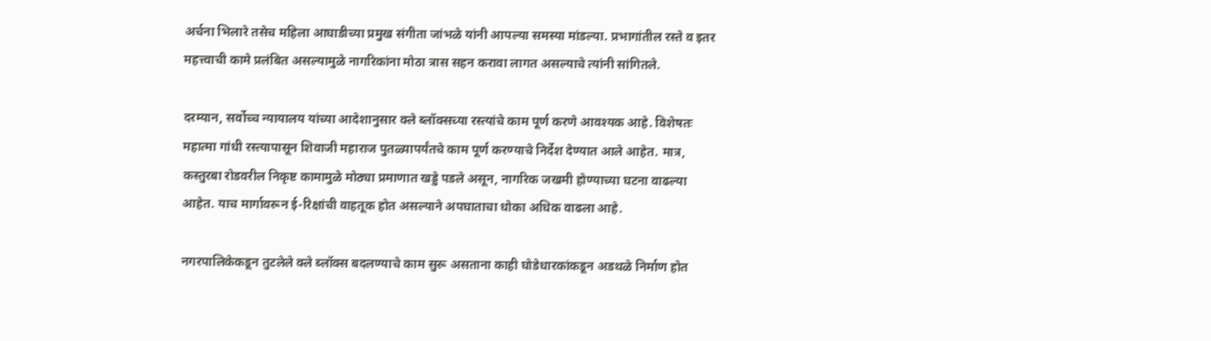अर्चना भिलारे तसेच महिला आघाडीच्या प्रमुख संगीता जांभळे यांनी आपल्या समस्या मांडल्या. प्रभागांतील रस्ते व इतर महत्त्वाची कामे प्रलंबित असल्यामुळे नागरिकांना मोठा त्रास सहन करावा लागत असल्याचे त्यांनी सांगितले.

दरम्यान, सर्वोच्च न्यायालय यांच्या आदेशानुसार क्ले ब्लॉक्सच्या रस्त्यांचे काम पूर्ण करणे आवश्यक आहे. विशेषतः महात्मा गांधी रस्त्यापासून शिवाजी महाराज पुतळ्यापर्यंतचे काम पूर्ण करण्याचे निर्देश देण्यात आले आहेत. मात्र, कस्तुरबा रोडवरील निकृष्ट कामामुळे मोठ्या प्रमाणात खड्डे पडले असून, नागरिक जखमी होण्याच्या घटना वाढल्या आहेत. याच मार्गावरून ई-रिक्षांची वाहतूक होत असल्याने अपघाताचा धोका अधिक वाढला आहे.

नगरपालिकेकडून तुटलेले क्ले ब्लॉक्स बदलण्याचे काम सुरू असताना काही घोडेधारकांकडून अडथळे निर्माण होत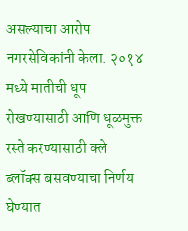असल्याचा आरोप नगरसेविकांनी केला. २०१४ मध्ये मातीची धूप रोखण्यासाठी आणि धूळमुक्त रस्ते करण्यासाठी क्ले ब्लॉक्स बसवण्याचा निर्णय घेण्यात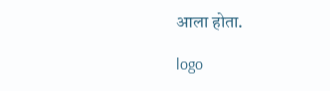आला होता.

logo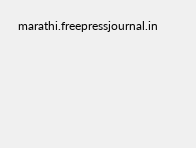marathi.freepressjournal.in